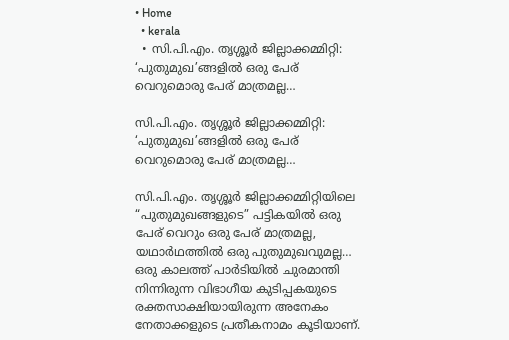• Home
  • kerala
  • സി.പി.എം. തൃശ്ശൂര്‍ ജില്ലാക്കമ്മിറ്റി: ‘പുതുമുഖ’ങ്ങളിൽ ഒരു പേര്‌ വെറുമൊരു പേര്‌ മാത്രമല്ല…

സി.പി.എം. തൃശ്ശൂര്‍ ജില്ലാക്കമ്മിറ്റി: ‘പുതുമുഖ’ങ്ങളിൽ ഒരു പേര്‌ വെറുമൊരു പേര്‌ മാത്രമല്ല…

സി.പി.എം. തൃശ്ശൂര്‍ ജില്ലാക്കമ്മിറ്റിയിലെ “പുതുമുഖങ്ങളുടെ” പട്ടികയില്‍ ഒരു പേര്‌ വെറും ഒരു പേര്‌ മാത്രമല്ല, യഥാര്‍ഥത്തില്‍ ഒരു പുതുമുഖവുമല്ല… ഒരു കാലത്ത്‌ പാര്‍ടിയില്‍ ചുരമാന്തി നിന്നിരുന്ന വിഭാഗീയ കുടിപ്പകയുടെ രക്തസാക്ഷിയായിരുന്ന അനേകം നേതാക്കളുടെ പ്രതീകനാമം കൂടിയാണ്‌.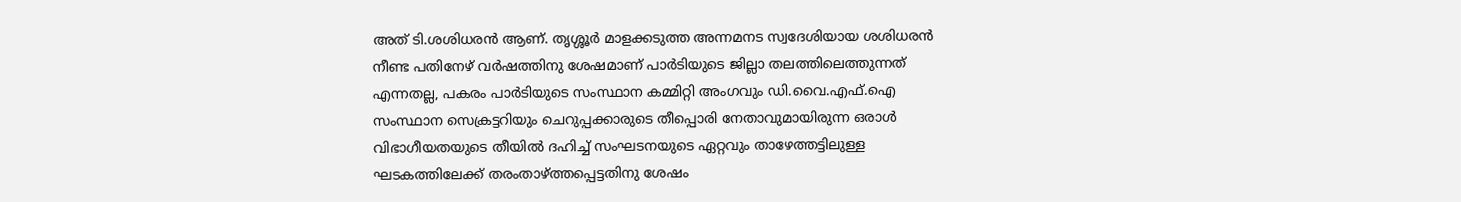അത്‌ ടി.ശശിധരന്‍ ആണ്‌. തൃശ്ശൂര്‍ മാളക്കടുത്ത അന്നമനട സ്വദേശിയായ ശശിധരന്‍ നീണ്ട പതിനേഴ്‌ വര്‍ഷത്തിനു ശേഷമാണ്‌ പാര്‍ടിയുടെ ജില്ലാ തലത്തിലെത്തുന്നത്‌ എന്നതല്ല, പകരം പാര്‍ടിയുടെ സംസ്ഥാന കമ്മിറ്റി അംഗവും ഡി.വൈ.എഫ്‌.ഐ സംസ്ഥാന സെക്രട്ടറിയും ചെറുപ്പക്കാരുടെ തീപ്പൊരി നേതാവുമായിരുന്ന ഒരാള്‍ വിഭാഗീയതയുടെ തീയില്‍ ദഹിച്ച്‌ സംഘടനയുടെ ഏറ്റവും താഴേത്തട്ടിലുള്ള ഘടകത്തിലേക്ക്‌ തരംതാഴ്‌ത്തപ്പെട്ടതിനു ശേഷം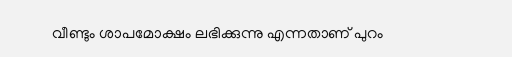വീണ്ടും ശാപമോക്ഷം ലഭിക്കുന്നു എന്നതാണ്‌ പുറം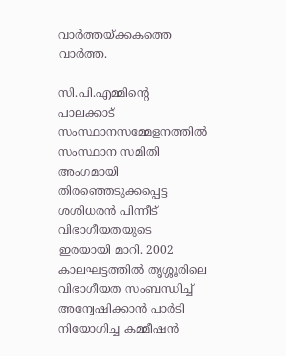വാര്‍ത്തയ്‌ക്കകത്തെ വാര്‍ത്ത.

സി.പി.എമ്മിന്റെ പാലക്കാട്‌ സംസ്ഥാനസമ്മേളനത്തില്‍ സംസ്ഥാന സമിതി അംഗമായി തിരഞ്ഞെടുക്കപ്പെട്ട ശശിധരന്‍ പിന്നീട്‌ വിഭാഗീയതയുടെ ഇരയായി മാറി. 2002 കാലഘട്ടത്തില്‍ തൃശ്ശൂരിലെ വിഭാഗീയത സംബന്ധിച്ച്‌ അന്വേഷിക്കാന്‍ പാര്‍ടി നിയോഗിച്ച കമ്മീഷന്‍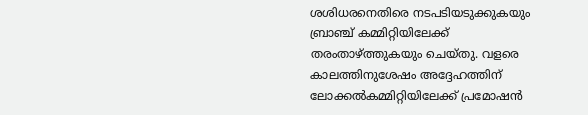ശശിധരനെതിരെ നടപടിയടുക്കുകയും ബ്രാഞ്ച്‌ കമ്മിറ്റിയിലേക്ക്‌ തരംതാഴ്‌ത്തുകയും ചെയ്‌തു. വളരെ കാലത്തിനുശേഷം അദ്ദേഹത്തിന്‌ ലോക്കല്‍കമ്മിറ്റിയിലേക്ക്‌ പ്രമോഷന്‍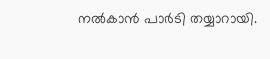നല്‍കാന്‍ പാര്‍ടി തയ്യാറായി.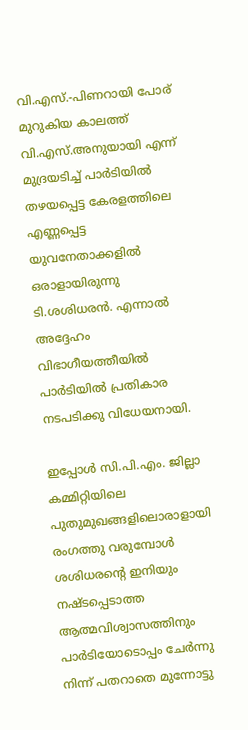വി.എസ്‌.-പിണറായി പോര്‌ മുറുകിയ കാലത്ത്‌ വി.എസ്‌.അനുയായി എന്ന്‌ മുദ്രയടിച്ച്‌ പാര്‍ടിയില്‍ തഴയപ്പെട്ട കേരളത്തിലെ എണ്ണപ്പെട്ട യുവനേതാക്കളില്‍ ഒരാളായിരുന്നു ടി.ശശിധരന്‍. എന്നാല്‍ അദ്ദേഹം വിഭാഗീയത്തീയില്‍ പാര്‍ടിയില്‍ പ്രതികാര നടപടിക്കു വിധേയനായി.

ഇപ്പോള്‍ സി.പി.എം. ജില്ലാ കമ്മിറ്റിയിലെ പുതുമുഖങ്ങളിലൊരാളായി രംഗത്തു വരുമ്പോള്‍ ശശിധരന്റെ ഇനിയും നഷ്ടപ്പെടാത്ത ആത്മവിശ്വാസത്തിനും പാര്‍ടിയോടൊപ്പം ചേര്‍ന്നു നിന്ന്‌ പതറാതെ മുന്നോട്ടു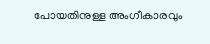പോയതിനുള്ള അംഗീകാരവും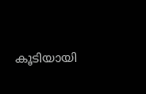കൂടിയായി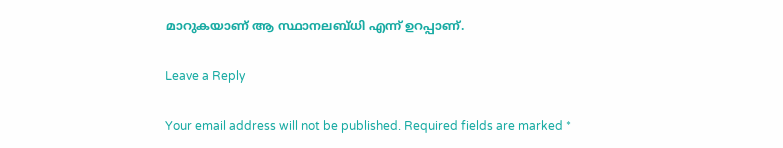മാറുകയാണ്‌ ആ സ്ഥാനലബ്ധി എന്ന്‌ ഉറപ്പാണ്‌.

Leave a Reply

Your email address will not be published. Required fields are marked *